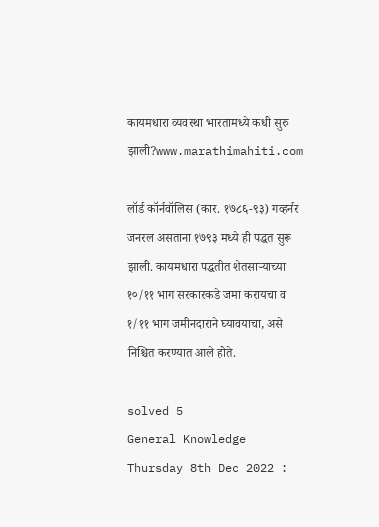कायमधारा व्यवस्था भारतामध्ये कधी सुरु झाली?www.marathimahiti.com

लॉर्ड कॉर्नवॉलिस (कार. १७८६-९३) गव्हर्नर जनरल असताना १७९३ मध्ये ही पद्धत सुरू झाली. कायमधारा पद्धतीत शेतसाऱ्याच्या १०/११ भाग सरकारकडे जमा करायचा व १/११ भाग जमीनदाराने घ्यावयाचा, असे निश्चित करण्यात आले होते.

solved 5
General Knowledge Thursday 8th Dec 2022 :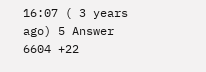16:07 ( 3 years ago) 5 Answer 6604 +22